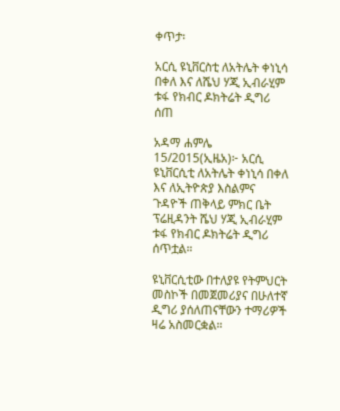ቀጥታ፡

አርሲ ዩኒቨርስቲ ለአትሌት ቀነኒሳ በቀለ እና ለሼህ ሃጂ ኢብራሂም ቱፋ የክብር ዶክትሬት ዲግሪ ሰጠ

አዳማ ሐምሌ 15/2015(ኢዜአ)፦ አርሲ ዩኒቨርሲቲ ለአትሌት ቀነኒሳ በቀለ እና ለኢትዮጵያ እስልምና ጉዳዮች ጠቅላይ ምክር ቤት ፕሬዚዳንት ሼህ ሃጂ ኢብራሂም ቱፋ የክብር ዶክትሬት ዲግሪ ሰጥቷል።

ዩኒቨርሲቲው በተለያዩ የትምህርት መስኮች በመጀመሪያና በሁለተኛ ዲግሪ ያሰለጠናቸውን ተማሪዎች ዛሬ አስመርቋል።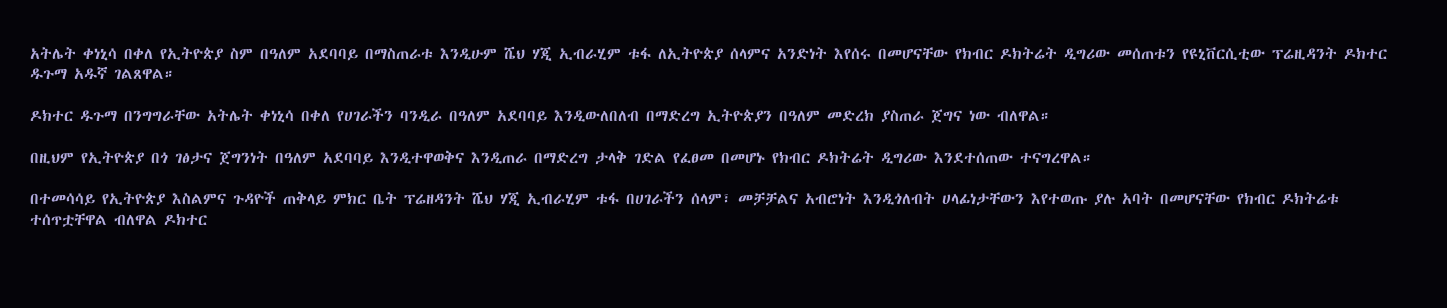አትሌት ቀነኒሳ በቀለ የኢትዮጵያ ስም በዓለም አደባባይ በማስጠራቱ እንዲሁም ሼህ ሃጂ ኢብራሂም ቱፋ ለኢትዮጵያ ሰላምና አንድነት እየሰሩ በመሆናቸው የክብር ዶክትሬት ዲግሪው መሰጠቱን የዩኒቨርሲቲው ፕሬዚዳንት ዶክተር ዱጉማ አዱኛ ገልጸዋል።

ዶክተር ዱጉማ በንግግራቸው አትሌት ቀነኒሳ በቀለ የሀገራችን ባንዲራ በዓለም አደባባይ እንዲውለበለብ በማድረግ ኢትዮጵያን በዓለም መድረክ ያስጠራ ጀግና ነው ብለዋል።

በዚህም የኢትዮጵያ በጎ ገፅታና ጀግንነት በዓለም አደባባይ እንዲተዋወቅና እንዲጠራ በማድረግ ታላቅ ገድል የፈፀመ በመሆኑ የክብር ዶክትሬት ዲግሪው እንደተሰጠው ተናግረዋል።

በተመሳሳይ የኢትዮጵያ እስልምና ጉዳዮች ጠቅላይ ምክር ቤት ፕሬዘዳንት ሼህ ሃጂ ኢብራሂም ቱፋ በሀገራችን ሰላም፣ መቻቻልና አብሮነት እንዲጎለብት ሀላፊነታቸውን እየተወጡ ያሉ አባት በመሆናቸው የክብር ዶክትሬቱ ተሰጥቷቸዋል ብለዋል ዶክተር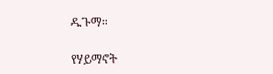ዱጉማ።

የሃይማኖት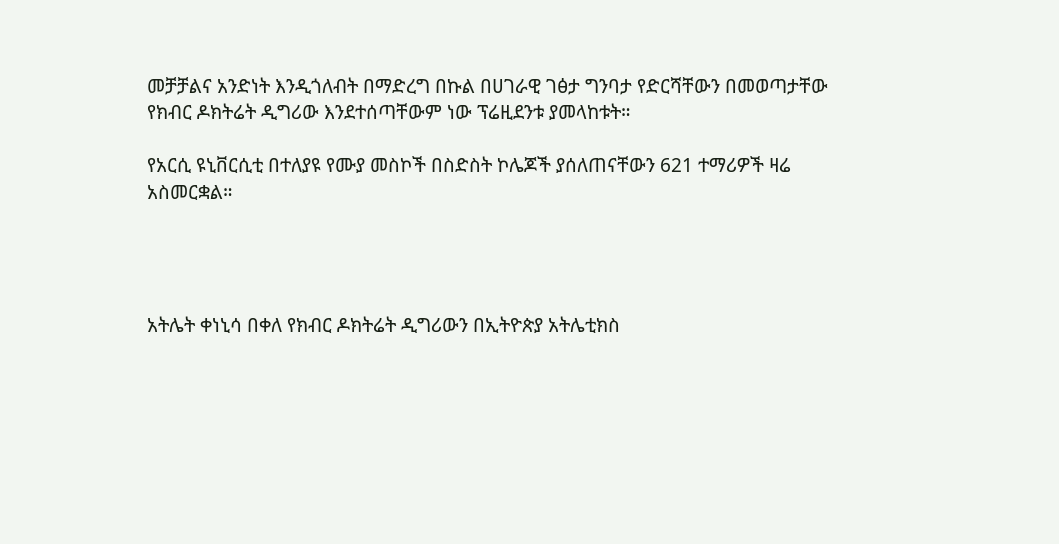መቻቻልና አንድነት እንዲጎለብት በማድረግ በኩል በሀገራዊ ገፅታ ግንባታ የድርሻቸውን በመወጣታቸው የክብር ዶክትሬት ዲግሪው እንደተሰጣቸውም ነው ፕሬዚደንቱ ያመላከቱት።

የአርሲ ዩኒቨርሲቲ በተለያዩ የሙያ መስኮች በስድስት ኮሌጆች ያሰለጠናቸውን 621 ተማሪዎች ዛሬ አስመርቋል።




አትሌት ቀነኒሳ በቀለ የክብር ዶክትሬት ዲግሪውን በኢትዮጵያ አትሌቲክስ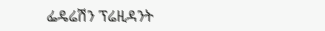ፌዴሬሽን ፕሬዚዳንት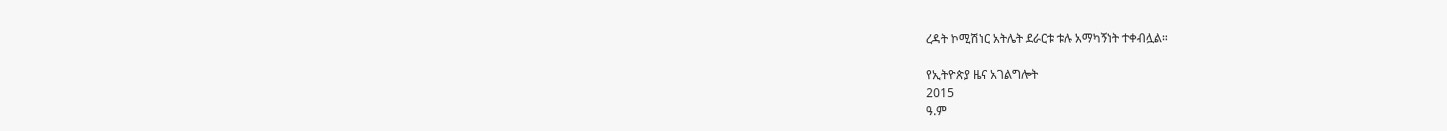ረዳት ኮሚሽነር አትሌት ደራርቱ ቱሉ አማካኝነት ተቀብሏል።

የኢትዮጵያ ዜና አገልግሎት
2015
ዓ.ም